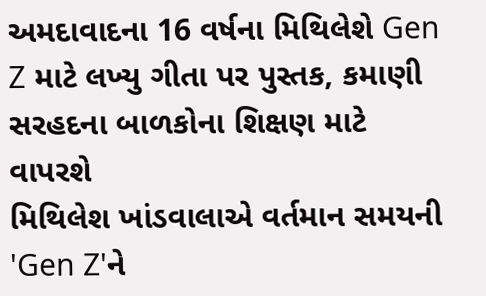અમદાવાદના 16 વર્ષના મિથિલેશે Gen Z માટે લખ્યુ ગીતા પર પુસ્તક, કમાણી સરહદના બાળકોના શિક્ષણ માટે વાપરશે
મિથિલેશ ખાંડવાલાએ વર્તમાન સમયની 'Gen Z'ને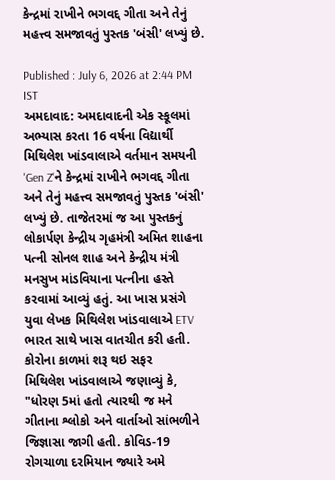કેન્દ્રમાં રાખીને ભગવદ્દ ગીતા અને તેનું મહત્ત્વ સમજાવતું પુસ્તક 'બંસી' લખ્યું છે.

Published : July 6, 2026 at 2:44 PM IST
અમદાવાદ: અમદાવાદની એક સ્કૂલમાં અભ્યાસ કરતા 16 વર્ષના વિદ્યાર્થી મિથિલેશ ખાંડવાલાએ વર્તમાન સમયની 'Gen Z'ને કેન્દ્રમાં રાખીને ભગવદ્દ ગીતા અને તેનું મહત્ત્વ સમજાવતું પુસ્તક 'બંસી' લખ્યું છે. તાજેતરમાં જ આ પુસ્તકનું લોકાર્પણ કેન્દ્રીય ગૃહમંત્રી અમિત શાહના પત્ની સોનલ શાહ અને કેન્દ્રીય મંત્રી મનસુખ માંડવિયાના પત્નીના હસ્તે કરવામાં આવ્યું હતું. આ ખાસ પ્રસંગે યુવા લેખક મિથિલેશ ખાંડવાલાએ ETV ભારત સાથે ખાસ વાતચીત કરી હતી.
કોરોના કાળમાં શરૂ થઇ સફર
મિથિલેશ ખાંડવાલાએ જણાવ્યું કે, "ધોરણ 5માં હતો ત્યારથી જ મને ગીતાના શ્લોકો અને વાર્તાઓ સાંભળીને જિજ્ઞાસા જાગી હતી. કોવિડ-19 રોગચાળા દરમિયાન જ્યારે અમે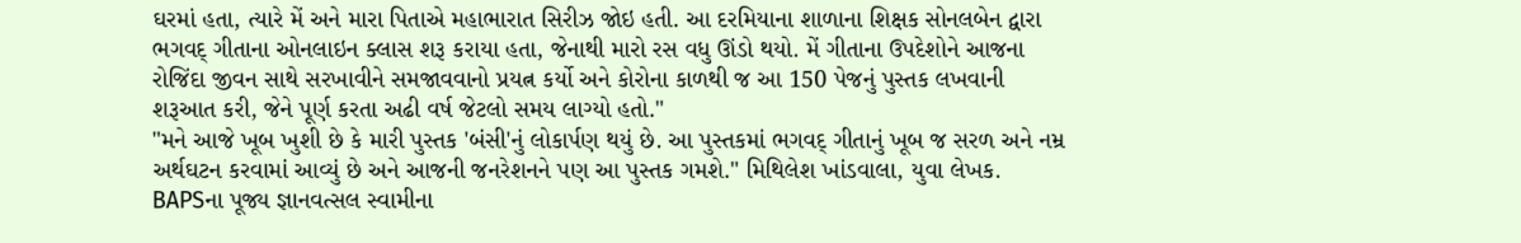ઘરમાં હતા, ત્યારે મેં અને મારા પિતાએ મહાભારાત સિરીઝ જોઇ હતી. આ દરમિયાના શાળાના શિક્ષક સોનલબેન દ્વારા ભગવદ્ ગીતાના ઓનલાઇન ક્લાસ શરૂ કરાયા હતા, જેનાથી મારો રસ વધુ ઊંડો થયો. મેં ગીતાના ઉપદેશોને આજના રોજિંદા જીવન સાથે સરખાવીને સમજાવવાનો પ્રયત્ન કર્યો અને કોરોના કાળથી જ આ 150 પેજનું પુસ્તક લખવાની શરૂઆત કરી, જેને પૂર્ણ કરતા અઢી વર્ષ જેટલો સમય લાગ્યો હતો."
"મને આજે ખૂબ ખુશી છે કે મારી પુસ્તક 'બંસી'નું લોકાર્પણ થયું છે. આ પુસ્તકમાં ભગવદ્ ગીતાનું ખૂબ જ સરળ અને નમ્ર અર્થઘટન કરવામાં આવ્યું છે અને આજની જનરેશનને પણ આ પુસ્તક ગમશે." મિથિલેશ ખાંડવાલા, યુવા લેખક.
BAPSના પૂજ્ય જ્ઞાનવત્સલ સ્વામીના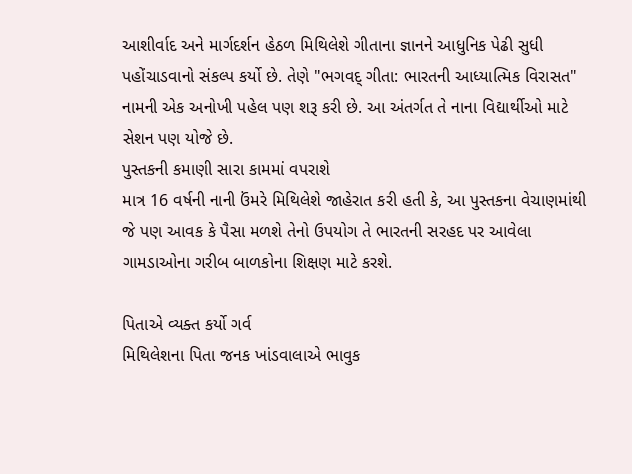આશીર્વાદ અને માર્ગદર્શન હેઠળ મિથિલેશે ગીતાના જ્ઞાનને આધુનિક પેઢી સુધી પહોંચાડવાનો સંકલ્પ કર્યો છે. તેણે "ભગવદ્ ગીતા: ભારતની આધ્યાત્મિક વિરાસત" નામની એક અનોખી પહેલ પણ શરૂ કરી છે. આ અંતર્ગત તે નાના વિદ્યાર્થીઓ માટે સેશન પણ યોજે છે.
પુસ્તકની કમાણી સારા કામમાં વપરાશે
માત્ર 16 વર્ષની નાની ઉંમરે મિથિલેશે જાહેરાત કરી હતી કે, આ પુસ્તકના વેચાણમાંથી જે પણ આવક કે પૈસા મળશે તેનો ઉપયોગ તે ભારતની સરહદ પર આવેલા ગામડાઓના ગરીબ બાળકોના શિક્ષણ માટે કરશે.

પિતાએ વ્યક્ત કર્યો ગર્વ
મિથિલેશના પિતા જનક ખાંડવાલાએ ભાવુક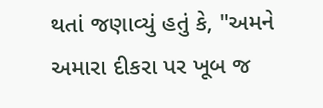થતાં જણાવ્યું હતું કે, "અમને અમારા દીકરા પર ખૂબ જ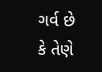ગર્વ છે કે તેણે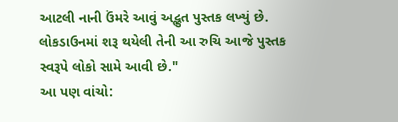આટલી નાની ઉંમરે આવું અદ્ભુત પુસ્તક લખ્યું છે. લોકડાઉનમાં શરૂ થયેલી તેની આ રુચિ આજે પુસ્તક સ્વરૂપે લોકો સામે આવી છે."
આ પણ વાંચો: